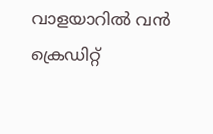വാളയാറില്‍ വന്‍ ക്രെഡിറ്റ്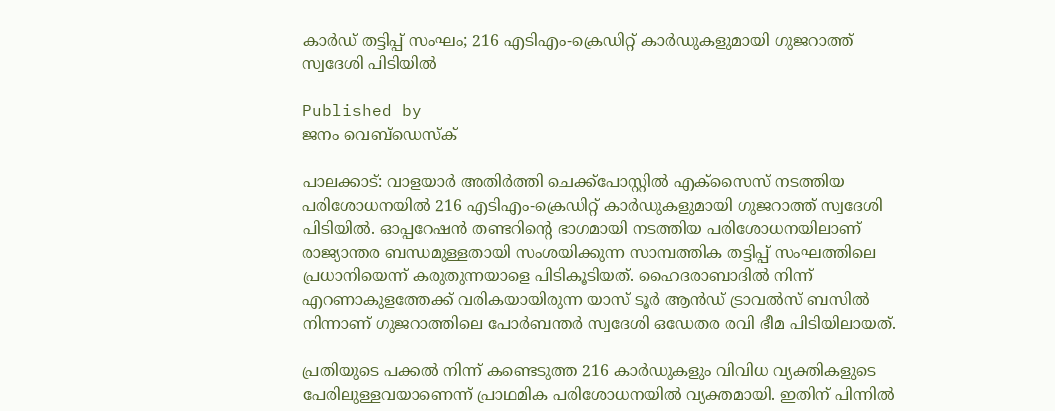കാര്‍ഡ് തട്ടിപ്പ് സംഘം; 216 എടിഎം-ക്രെഡിറ്റ് കാര്‍ഡുകളുമായി ഗുജറാത്ത് സ്വദേശി പിടിയില്‍

Published by
ജനം വെബ്‌ഡെസ്ക്

പാലക്കാട്: വാളയാര്‍ അതിര്‍ത്തി ചെക്ക്പോസ്റ്റില്‍ എക്സൈസ് നടത്തിയ പരിശോധനയില്‍ 216 എടിഎം-ക്രെഡിറ്റ് കാര്‍ഡുകളുമായി ഗുജറാത്ത് സ്വദേശി പിടിയില്‍. ഓപ്പറേഷന്‍ തണ്ടറിന്റെ ഭാഗമായി നടത്തിയ പരിശോധനയിലാണ് രാജ്യാന്തര ബന്ധമുള്ളതായി സംശയിക്കുന്ന സാമ്പത്തിക തട്ടിപ്പ് സംഘത്തിലെ പ്രധാനിയെന്ന് കരുതുന്നയാളെ പിടികൂടിയത്. ഹൈദരാബാദില്‍ നിന്ന് എറണാകുളത്തേക്ക് വരികയായിരുന്ന യാസ് ടൂര്‍ ആന്‍ഡ് ട്രാവല്‍സ് ബസില്‍ നിന്നാണ് ഗുജറാത്തിലെ പോര്‍ബന്തര്‍ സ്വദേശി ഒഡേതര രവി ഭീമ പിടിയിലായത്.

പ്രതിയുടെ പക്കല്‍ നിന്ന് കണ്ടെടുത്ത 216 കാര്‍ഡുകളും വിവിധ വ്യക്തികളുടെ പേരിലുള്ളവയാണെന്ന് പ്രാഥമിക പരിശോധനയില്‍ വ്യക്തമായി. ഇതിന് പിന്നില്‍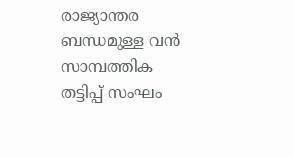രാജ്യാന്തര ബന്ധമുള്ള വന്‍ സാമ്പത്തിക തട്ടിപ്പ് സംഘം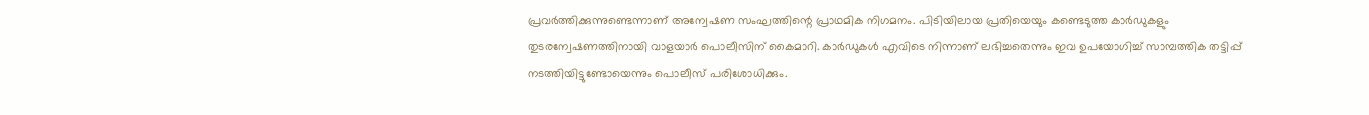പ്രവര്‍ത്തിക്കുന്നുണ്ടെന്നാണ് അന്വേഷണ സംഘത്തിന്റെ പ്രാഥമിക നിഗമനം. പിടിയിലായ പ്രതിയെയും കണ്ടെടുത്ത കാര്‍ഡുകളും തുടരന്വേഷണത്തിനായി വാളയാര്‍ പൊലീസിന് കൈമാറി. കാര്‍ഡുകള്‍ എവിടെ നിന്നാണ് ലഭിച്ചതെന്നും ഇവ ഉപയോഗിച്ച് സാമ്പത്തിക തട്ടിപ്പ് നടത്തിയിട്ടുണ്ടോയെന്നും പൊലീസ് പരിശോധിക്കും.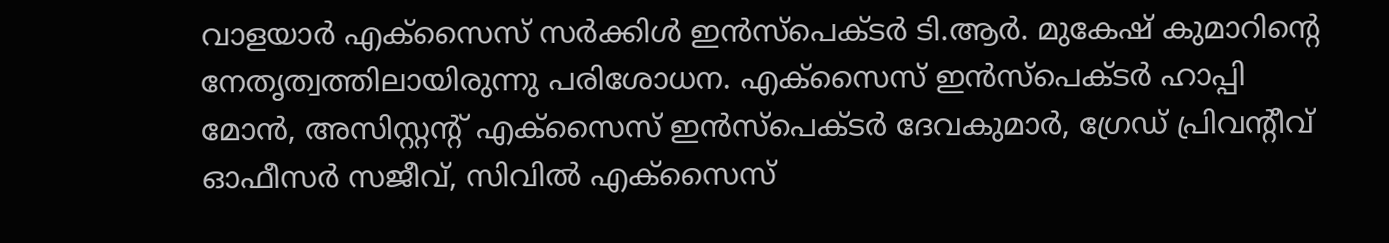വാളയാര്‍ എക്സൈസ് സര്‍ക്കിള്‍ ഇന്‍സ്പെക്ടര്‍ ടി.ആര്‍. മുകേഷ് കുമാറിന്റെ നേതൃത്വത്തിലായിരുന്നു പരിശോധന. എക്സൈസ് ഇന്‍സ്പെക്ടര്‍ ഹാപ്പി മോന്‍, അസിസ്റ്റന്റ് എക്സൈസ് ഇന്‍സ്പെക്ടര്‍ ദേവകുമാര്‍, ഗ്രേഡ് പ്രിവന്റീവ് ഓഫീസര്‍ സജീവ്, സിവില്‍ എക്സൈസ്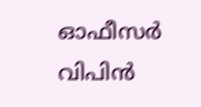ഓഫീസര്‍ വിപിന്‍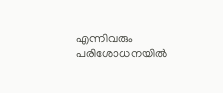എന്നിവരും പരിശോധനയില്‍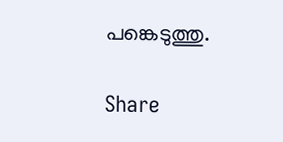പങ്കെടുത്തു.

Share